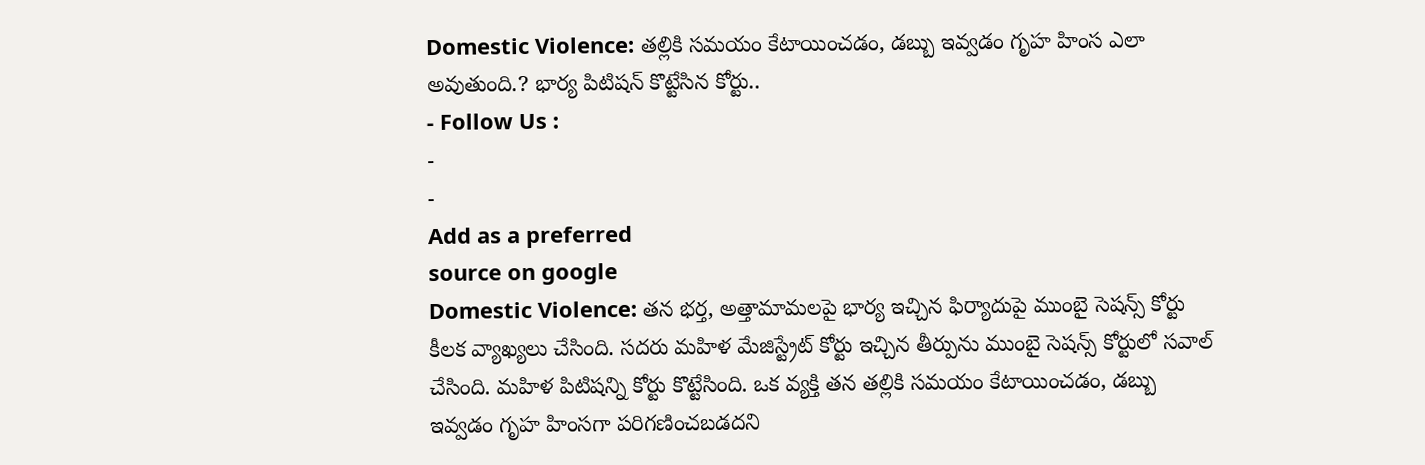Domestic Violence: తల్లికి సమయం కేటాయించడం, డబ్బు ఇవ్వడం గృహ హింస ఎలా అవుతుంది.? భార్య పిటిషన్ కొట్టేసిన కోర్టు..
- Follow Us :
-
-
Add as a preferred
source on google
Domestic Violence: తన భర్త, అత్తామామలపై భార్య ఇచ్చిన ఫిర్యాదుపై ముంబై సెషన్స్ కోర్టు కీలక వ్యాఖ్యలు చేసింది. సదరు మహిళ మేజిస్ట్రేట్ కోర్టు ఇచ్చిన తీర్పును ముంబై సెషన్స్ కోర్టులో సవాల్ చేసింది. మహిళ పిటిషన్ని కోర్టు కొట్టేసింది. ఒక వ్యక్తి తన తల్లికి సమయం కేటాయించడం, డబ్బు ఇవ్వడం గృహ హింసగా పరిగణించబడదని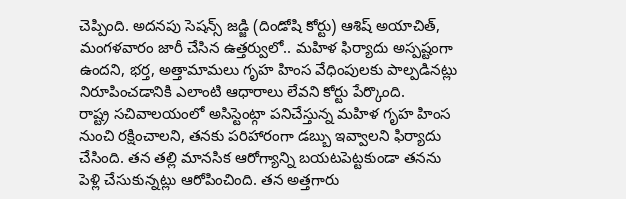చెప్పింది. అదనపు సెషన్స్ జడ్జి (దిండోషి కోర్టు) ఆశిష్ అయాచిత్, మంగళవారం జారీ చేసిన ఉత్తర్వులో.. మహిళ ఫిర్యాదు అస్పష్టంగా ఉందని, భర్త, అత్తామామలు గృహ హింస వేధింపులకు పాల్పడినట్లు నిరూపించడానికి ఎలాంటి ఆధారాలు లేవని కోర్టు పేర్కొంది.
రాష్ట్ర సచివాలయంలో అసిస్టెంట్గా పనిచేస్తున్న మహిళ గృహ హింస నుంచి రక్షించాలని, తనకు పరిహారంగా డబ్బు ఇవ్వాలని ఫిర్యాదు చేసింది. తన తల్లి మానసిక ఆరోగ్యాన్ని బయటపెట్టకుండా తనను పెళ్లి చేసుకున్నట్లు ఆరోపించింది. తన అత్తగారు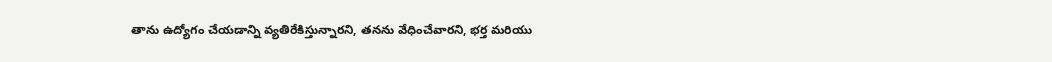తాను ఉద్యోగం చేయడాన్ని వ్యతిరేకిస్తున్నారని, తనను వేధించేవారని, భర్త మరియు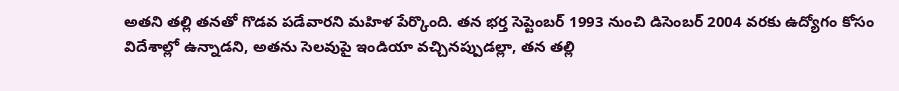అతని తల్లి తనతో గొడవ పడేవారని మహిళ పేర్కొంది. తన భర్త సెప్టెంబర్ 1993 నుంచి డిసెంబర్ 2004 వరకు ఉద్యోగం కోసం విదేశాల్లో ఉన్నాడని, అతను సెలవుపై ఇండియా వచ్చినప్పుడల్లా, తన తల్లి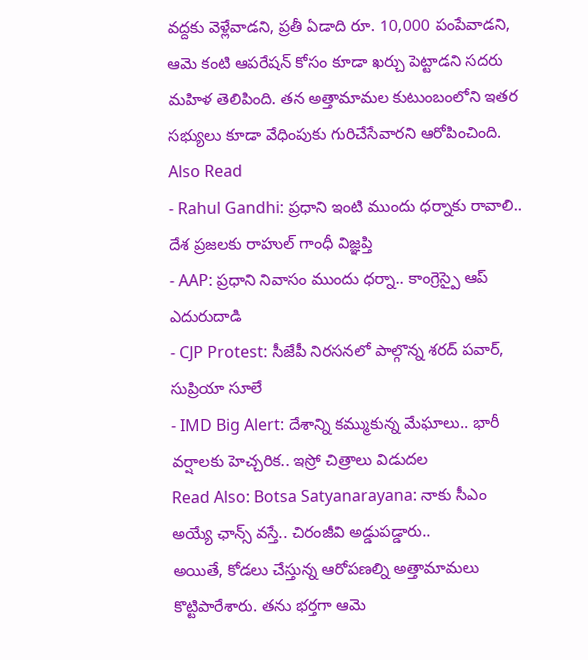వద్దకు వెళ్లేవాడని, ప్రతీ ఏడాది రూ. 10,000 పంపేవాడని, ఆమె కంటి ఆపరేషన్ కోసం కూడా ఖర్చు పెట్టాడని సదరు మహిళ తెలిపింది. తన అత్తామామల కుటుంబంలోని ఇతర సభ్యులు కూడా వేధింపుకు గురిచేసేవారని ఆరోపించింది.
Also Read
- Rahul Gandhi: ప్రధాని ఇంటి ముందు ధర్నాకు రావాలి.. దేశ ప్రజలకు రాహుల్ గాంధీ విజ్ఞప్తి
- AAP: ప్రధాని నివాసం ముందు ధర్నా.. కాంగ్రెస్పై ఆప్ ఎదురుదాడి
- CJP Protest: సీజేపీ నిరసనలో పాల్గొన్న శరద్ పవార్, సుప్రియా సూలే
- IMD Big Alert: దేశాన్ని కమ్ముకున్న మేఘాలు.. భారీ వర్షాలకు హెచ్చరిక.. ఇస్రో చిత్రాలు విడుదల
Read Also: Botsa Satyanarayana: నాకు సీఎం అయ్యే ఛాన్స్ వస్తే.. చిరంజీవి అడ్డుపడ్డారు..
అయితే, కోడలు చేస్తున్న ఆరోపణల్ని అత్తామామలు కొట్టిపారేశారు. తను భర్తగా ఆమె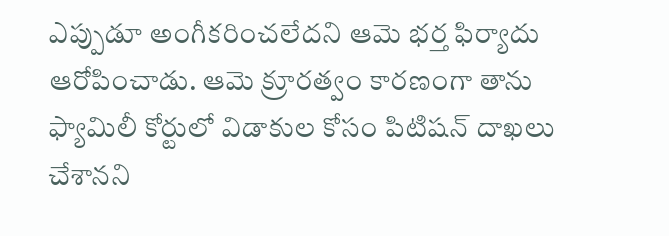ఎప్పుడూ అంగీకరించలేదని ఆమె భర్త ఫిర్యాదు ఆరోపించాడు. ఆమె క్రూరత్వం కారణంగా తాను ఫ్యామిలీ కోర్టులో విడాకుల కోసం పిటిషన్ దాఖలు చేశానని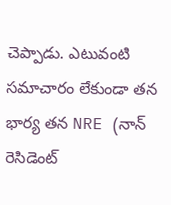చెప్పాడు. ఎటువంటి సమాచారం లేకుండా తన భార్య తన NRE (నాన్ రెసిడెంట్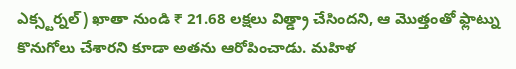ఎక్స్టర్నల్) ఖాతా నుండి ₹ 21.68 లక్షలు విత్డ్రా చేసిందని, ఆ మొత్తంతో ఫ్లాట్ను కొనుగోలు చేశారని కూడా అతను ఆరోపించాడు. మహిళ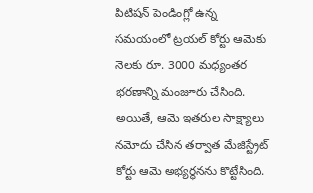పిటిషన్ పెండింగ్లో ఉన్న సమయంలో ట్రయల్ కోర్టు ఆమెకు నెలకు రూ. 3000 మధ్యంతర భరణాన్ని మంజూరు చేసింది. అయితే, ఆమె ఇతరుల సాక్ష్యాలు నమోదు చేసిన తర్వాత మేజిస్ట్రేట్ కోర్టు ఆమె అభ్యర్థనను కొట్టేసింది.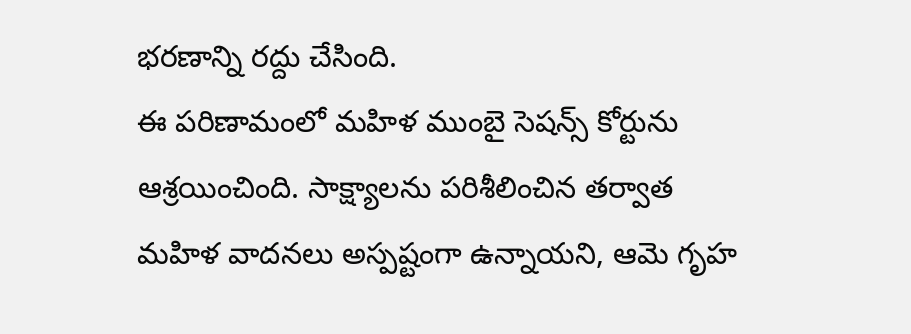భరణాన్ని రద్దు చేసింది.
ఈ పరిణామంలో మహిళ ముంబై సెషన్స్ కోర్టును ఆశ్రయించింది. సాక్ష్యాలను పరిశీలించిన తర్వాత మహిళ వాదనలు అస్పష్టంగా ఉన్నాయని, ఆమె గృహ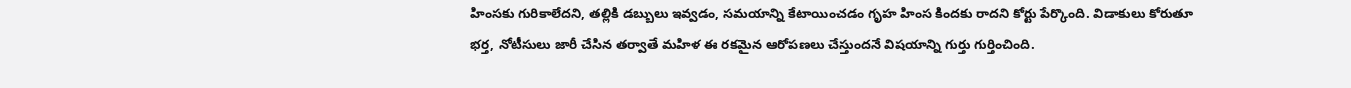హింసకు గురికాలేదని, తల్లికి డబ్బులు ఇవ్వడం, సమయాన్ని కేటాయించడం గృహ హింస కిందకు రాదని కోర్టు పేర్కొంది. విడాకులు కోరుతూ భర్త, నోటీసులు జారీ చేసిన తర్వాతే మహిళ ఈ రకమైన ఆరోపణలు చేస్తుందనే విషయాన్ని గుర్తు గుర్తించింది.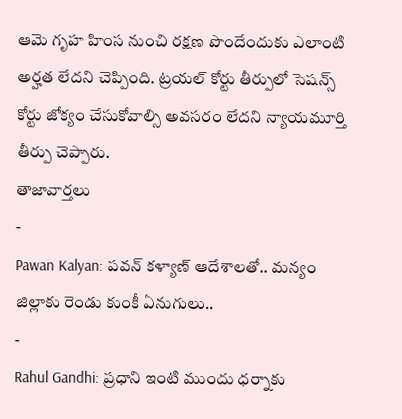ఆమె గృహ హింస నుంచి రక్షణ పొందేందుకు ఎలాంటి అర్హత లేదని చెప్పింది. ట్రయల్ కోర్టు తీర్పులో సెషన్స్ కోర్టు జోక్యం చేసుకోవాల్సి అవసరం లేదని న్యాయమూర్తి తీర్పు చెప్పారు.
తాజావార్తలు
-
Pawan Kalyan: పవన్ కళ్యాణ్ ఆదేశాలతో.. మన్యం జిల్లాకు రెండు కుంకీ ఏనుగులు..
-
Rahul Gandhi: ప్రధాని ఇంటి ముందు ధర్నాకు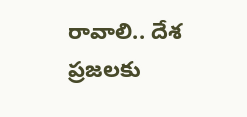రావాలి.. దేశ ప్రజలకు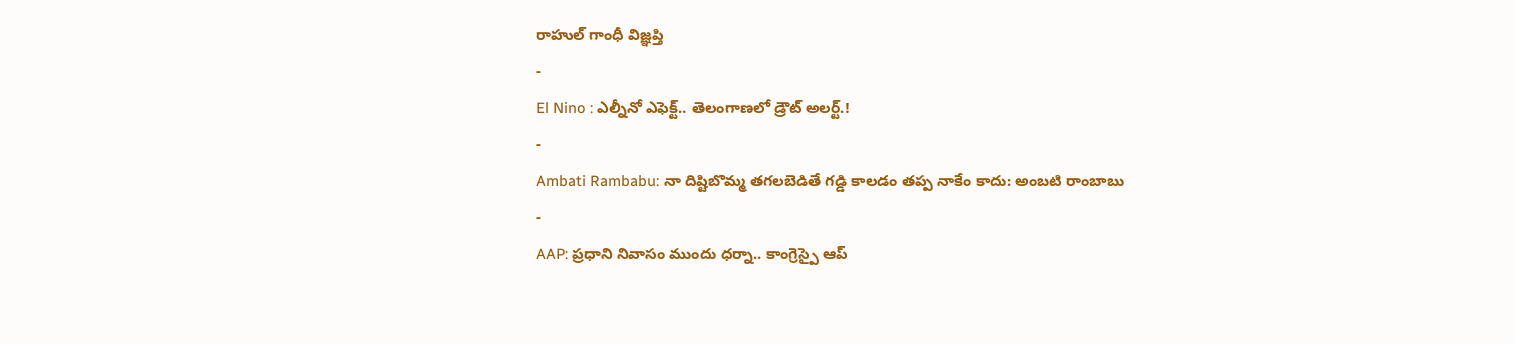రాహుల్ గాంధీ విజ్ఞప్తి
-
El Nino : ఎల్నీనో ఎఫెక్ట్.. తెలంగాణలో డ్రౌట్ అలర్ట్.!
-
Ambati Rambabu: నా దిష్టిబొమ్మ తగలబెడితే గడ్డి కాలడం తప్ప నాకేం కాదు: అంబటి రాంబాబు
-
AAP: ప్రధాని నివాసం ముందు ధర్నా.. కాంగ్రెస్పై ఆప్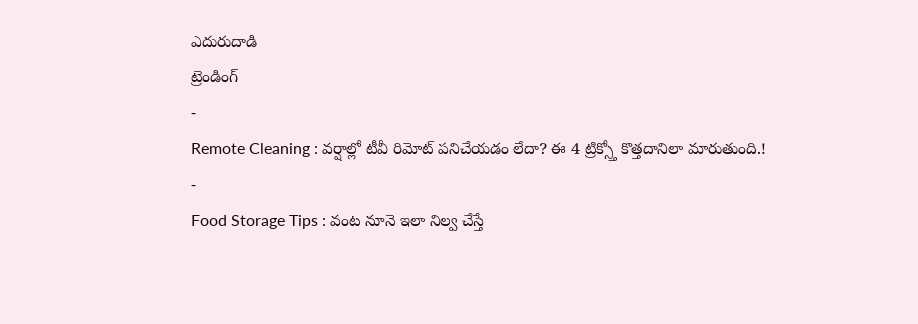ఎదురుదాడి
ట్రెండింగ్
-
Remote Cleaning : వర్షాల్లో టీవీ రిమోట్ పనిచేయడం లేదా? ఈ 4 ట్రిక్స్తో కొత్తదానిలా మారుతుంది.!
-
Food Storage Tips : వంట నూనె ఇలా నిల్వ చేస్తే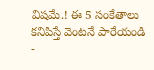విషమే.! ఈ 5 సంకేతాలు కనిపిస్తే వెంటనే పారేయండి
-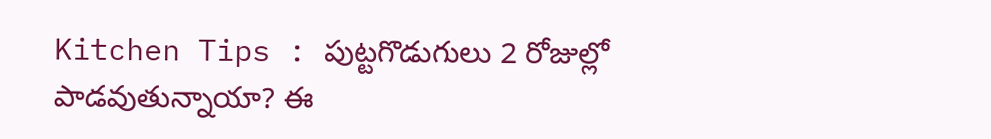Kitchen Tips : పుట్టగొడుగులు 2 రోజుల్లో పాడవుతున్నాయా? ఈ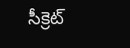సీక్రెట్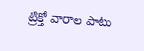ట్రిక్తో వారాల పాటు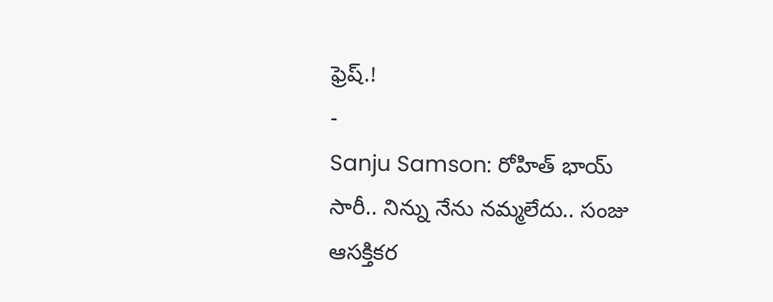ఫ్రెష్.!
-
Sanju Samson: రోహిత్ భాయ్ సారీ.. నిన్ను నేను నమ్మలేదు.. సంజు ఆసక్తికర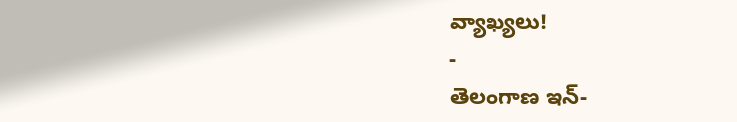వ్యాఖ్యలు!
-
తెలంగాణ ఇన్-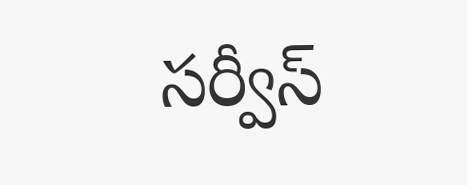సర్వీస్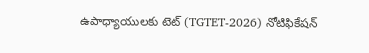ఉపాధ్యాయులకు టెట్ (TGTET-2026) నోటిఫికేషన్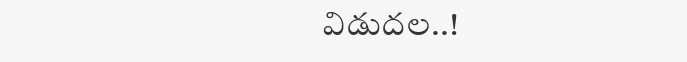విడుదల..!